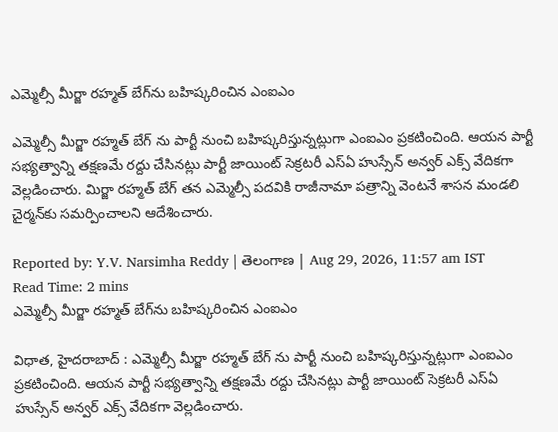ఎమ్మెల్సీ మీర్జా రహ్మత్‌ బేగ్‌ను బహిష్కరించిన ఎంఐఎం

ఎమ్మెల్సీ మీర్జా రహ్మత్ బేగ్ ను పార్టీ నుంచి బహిష్కరిస్తున్నట్లుగా ఎంఐఎం ప్రకటించింది. ఆయన పార్టీ సభ్యత్వాన్ని తక్షణమే రద్దు చేసినట్లు పార్టీ జాయింట్ సెక్రటరీ ఎస్‌ఏ హుస్సేన్ అన్వర్ ఎక్స్ వేదికగా వెల్లడించారు. మిర్జా రహ్మత్ బేగ్‌ తన ఎమ్మెల్సీ పదవికి రాజీనామా పత్రాన్ని వెంటనే శాసన మండలి చైర్మన్‌కు సమర్పించాలని ఆదేశించారు.

Reported by: Y.V. Narsimha Reddy | తెలంగాణ‌ | Aug 29, 2026, 11:57 am IST
Read Time: 2 mins
ఎమ్మెల్సీ మీర్జా రహ్మత్‌ బేగ్‌ను బహిష్కరించిన ఎంఐఎం

విధాత, హైదరాబాద్ : ఎమ్మెల్సీ మీర్జా రహ్మత్ బేగ్ ను పార్టీ నుంచి బహిష్కరిస్తున్నట్లుగా ఎంఐఎం ప్రకటించింది. ఆయన పార్టీ సభ్యత్వాన్ని తక్షణమే రద్దు చేసినట్లు పార్టీ జాయింట్ సెక్రటరీ ఎస్‌ఏ హుస్సేన్ అన్వర్ ఎక్స్ వేదికగా వెల్లడించారు.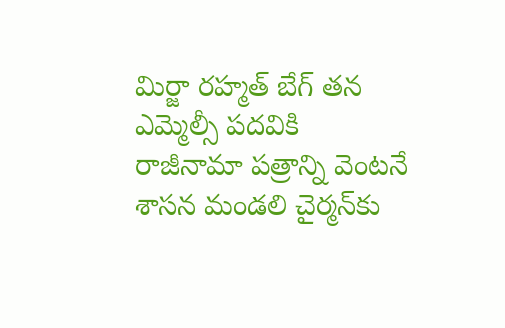మిర్జా రహ్మత్ బేగ్‌ తన ఎమ్మెల్సీ పదవికి రాజీనామా పత్రాన్ని వెంటనే శాసన మండలి చైర్మన్‌కు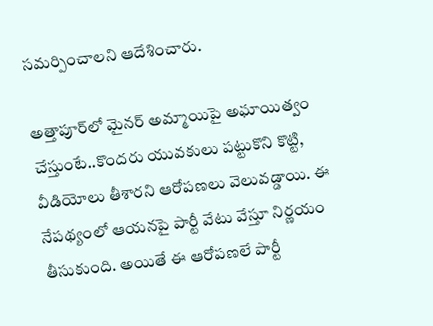సమర్పించాలని ఆదేశించారు.

అత్తాపూర్‌లో మైనర్ అమ్మాయిపై అఘాయిత్వం చేస్తుంటే..కొందరు యువకులు పట్టుకొని కొట్టి, వీడియోలు తీశారని ఆరోపణలు వెలువడ్డాయి. ఈ నేపథ్యంలో ఆయనపై పార్టీ వేటు వేస్తూ నిర్ణయం తీసుకుంది. అయితే ఈ ఆరోపణలే పార్టీ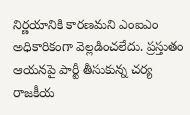నిర్ణయానికి కారణమని ఎంఐఎం అధికారికంగా వెల్లడించలేదు. ప్రస్తుతం ఆయనపై పార్టీ తీసుకున్న చర్య రాజకీయ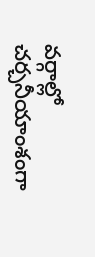వర్గాల్లో చర్చనీయాంశంగా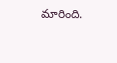మారింది.